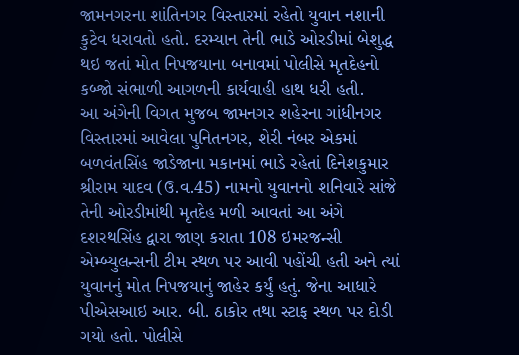જામનગરના શાંતિનગર વિસ્તારમાં રહેતો યુવાન નશાની કુટેવ ધરાવતો હતો. દરમ્યાન તેની ભાડે ઓરડીમાં બેશુદ્ધ થઇ જતાં મોત નિપજયાના બનાવમાં પોલીસે મૃતદેહનો કબ્જો સંભાળી આગળની કાર્યવાહી હાથ ધરી હતી.
આ અંગેની વિગત મુજબ જામનગર શહેરના ગાંધીનગર વિસ્તારમાં આવેલા પુનિતનગર, શેરી નંબર એકમાં બળવંતસિંહ જાડેજાના મકાનમાં ભાડે રહેતાં દિનેશકુમાર શ્રીરામ યાદવ (ઉ.વ.45) નામનો યુવાનનો શનિવારે સાંજે તેની ઓરડીમાંથી મૃતદેહ મળી આવતાં આ અંગે દશરથસિંહ દ્વારા જાણ કરાતા 108 ઇમરજન્સી એમ્બ્યુલન્સની ટીમ સ્થળ પર આવી પહોંચી હતી અને ત્યાં યુવાનનું મોત નિપજયાનું જાહેર કર્યું હતું. જેના આધારે પીએસઆઇ આર. બી. ઠાકોર તથા સ્ટાફ સ્થળ પર દોડી ગયો હતો. પોલીસે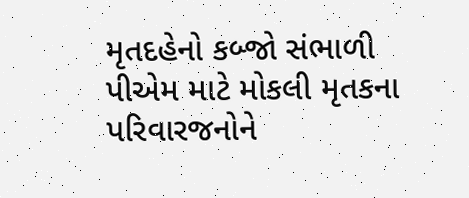મૃતદહેનો કબ્જો સંભાળી પીએમ માટે મોકલી મૃતકના પરિવારજનોને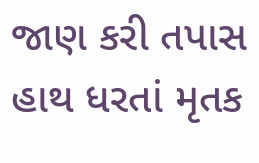જાણ કરી તપાસ હાથ ધરતાં મૃતક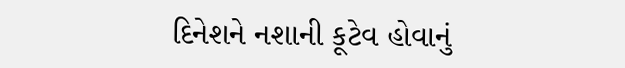દિનેશને નશાની કૂટેવ હોવાનું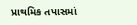પ્રાથમિક તપાસમાં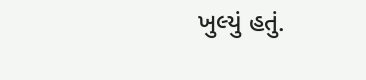ખુલ્યું હતું.